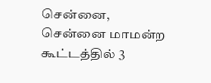சென்னை, சென்னை மாமன்ற கூட்டத்தில் 3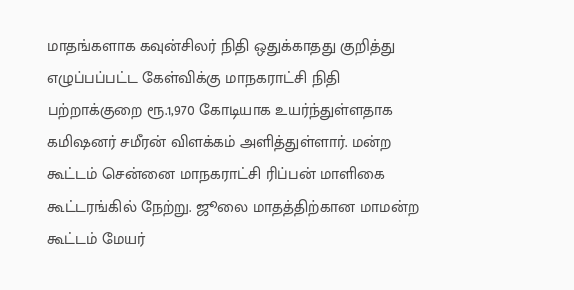மாதங்களாக கவுன்சிலர் நிதி ஒதுக்காதது குறித்து எழுப்பப்பட்ட கேள்விக்கு மாநகராட்சி நிதி பற்றாக்குறை ரூ.1,970 கோடியாக உயர்ந்துள்ளதாக கமிஷனர் சமீரன் விளக்கம் அளித்துள்ளார். மன்ற கூட்டம் சென்னை மாநகராட்சி ரிப்பன் மாளிகை கூட்டரங்கில் நேற்று. ஜூலை மாதத்திற்கான மாமன்ற கூட்டம் மேயர்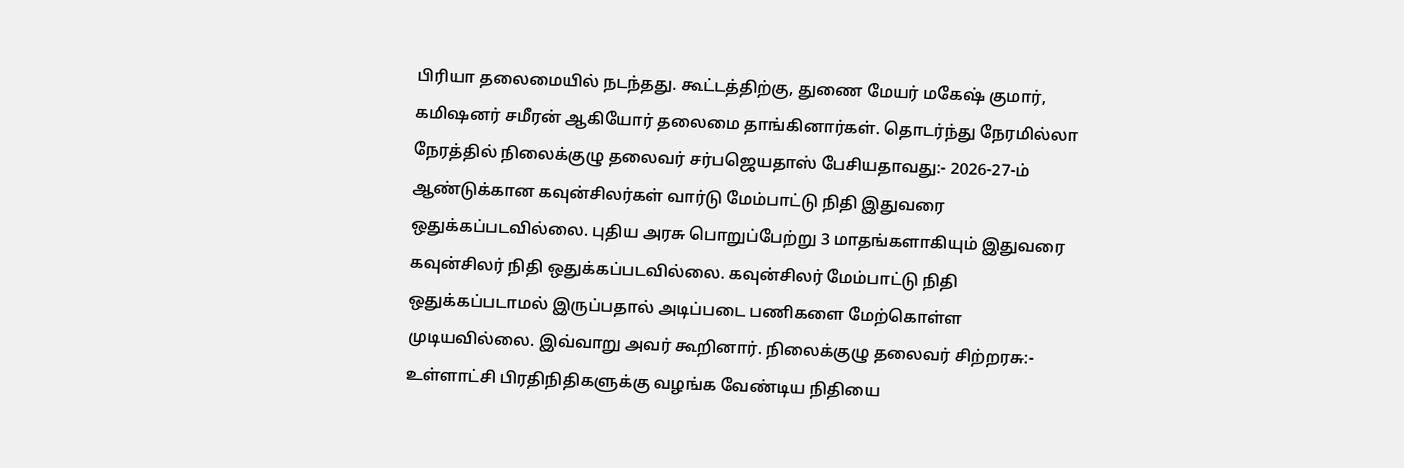பிரியா தலைமையில் நடந்தது. கூட்டத்திற்கு, துணை மேயர் மகேஷ் குமார், கமிஷனர் சமீரன் ஆகியோர் தலைமை தாங்கினார்கள். தொடர்ந்து நேரமில்லா நேரத்தில் நிலைக்குழு தலைவர் சர்பஜெயதாஸ் பேசியதாவது:- 2026-27-ம் ஆண்டுக்கான கவுன்சிலர்கள் வார்டு மேம்பாட்டு நிதி இதுவரை ஒதுக்கப்படவில்லை. புதிய அரசு பொறுப்பேற்று 3 மாதங்களாகியும் இதுவரை கவுன்சிலர் நிதி ஒதுக்கப்படவில்லை. கவுன்சிலர் மேம்பாட்டு நிதி ஒதுக்கப்படாமல் இருப்பதால் அடிப்படை பணிகளை மேற்கொள்ள முடியவில்லை. இவ்வாறு அவர் கூறினார். நிலைக்குழு தலைவர் சிற்றரசு:- உள்ளாட்சி பிரதிநிதிகளுக்கு வழங்க வேண்டிய நிதியை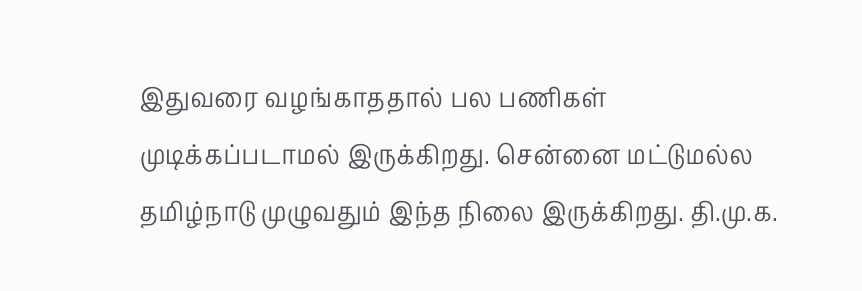இதுவரை வழங்காததால் பல பணிகள் முடிக்கப்படாமல் இருக்கிறது. சென்னை மட்டுமல்ல தமிழ்நாடு முழுவதும் இந்த நிலை இருக்கிறது. தி.மு.க.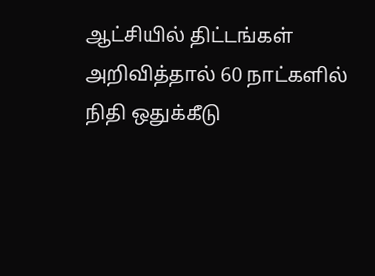ஆட்சியில் திட்டங்கள் அறிவித்தால் 60 நாட்களில் நிதி ஒதுக்கீடு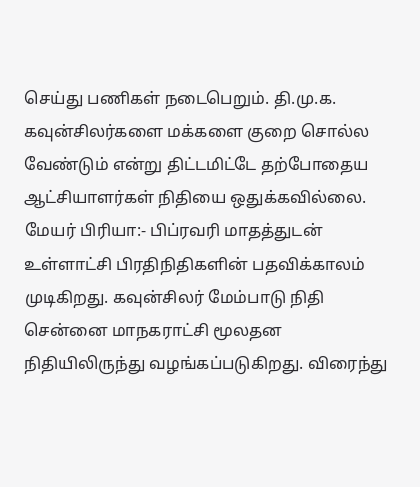செய்து பணிகள் நடைபெறும். தி.மு.க. கவுன்சிலர்களை மக்களை குறை சொல்ல வேண்டும் என்று திட்டமிட்டே தற்போதைய ஆட்சியாளர்கள் நிதியை ஒதுக்கவில்லை. மேயர் பிரியா:- பிப்ரவரி மாதத்துடன் உள்ளாட்சி பிரதிநிதிகளின் பதவிக்காலம் முடிகிறது. கவுன்சிலர் மேம்பாடு நிதி சென்னை மாநகராட்சி மூலதன நிதியிலிருந்து வழங்கப்படுகிறது. விரைந்து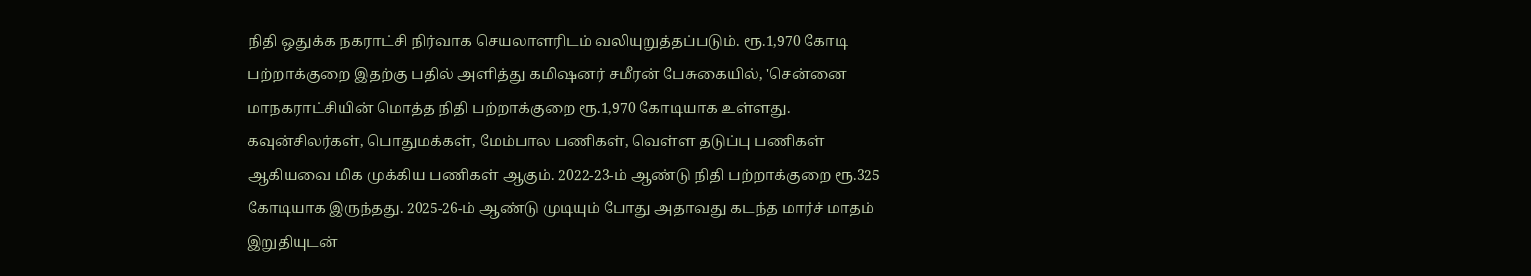நிதி ஒதுக்க நகராட்சி நிர்வாக செயலாளரிடம் வலியுறுத்தப்படும். ரூ.1,970 கோடி பற்றாக்குறை இதற்கு பதில் அளித்து கமிஷனர் சமீரன் பேசுகையில், 'சென்னை மாநகராட்சியின் மொத்த நிதி பற்றாக்குறை ரூ.1,970 கோடியாக உள்ளது. கவுன்சிலர்கள், பொதுமக்கள், மேம்பால பணிகள், வெள்ள தடுப்பு பணிகள் ஆகியவை மிக முக்கிய பணிகள் ஆகும். 2022-23-ம் ஆண்டு நிதி பற்றாக்குறை ரூ.325 கோடியாக இருந்தது. 2025-26-ம் ஆண்டு முடியும் போது அதாவது கடந்த மார்ச் மாதம் இறுதியுடன்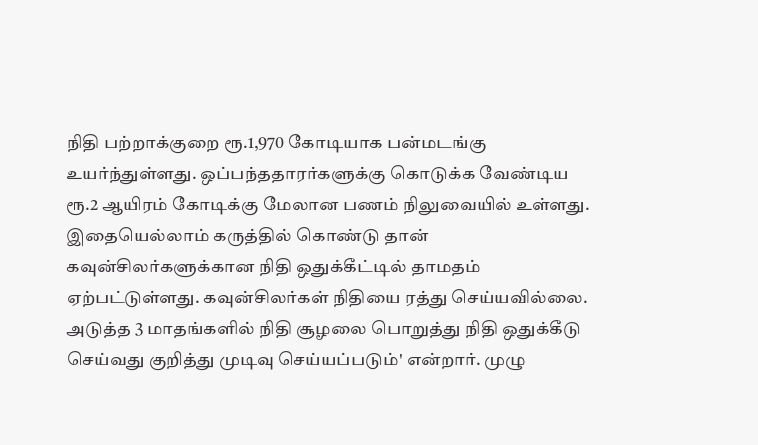நிதி பற்றாக்குறை ரூ.1,970 கோடியாக பன்மடங்கு உயர்ந்துள்ளது. ஒப்பந்ததாரர்களுக்கு கொடுக்க வேண்டிய ரூ.2 ஆயிரம் கோடிக்கு மேலான பணம் நிலுவையில் உள்ளது. இதையெல்லாம் கருத்தில் கொண்டு தான் கவுன்சிலர்களுக்கான நிதி ஒதுக்கீட்டில் தாமதம் ஏற்பட்டுள்ளது. கவுன்சிலர்கள் நிதியை ரத்து செய்யவில்லை. அடுத்த 3 மாதங்களில் நிதி சூழலை பொறுத்து நிதி ஒதுக்கீடு செய்வது குறித்து முடிவு செய்யப்படும்' என்றார். முழு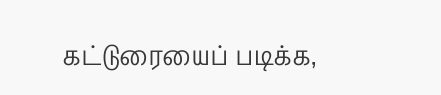கட்டுரையைப் படிக்க,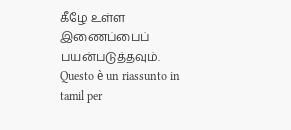கீழே உள்ள இணைப்பைப் பயன்படுத்தவும்.
Questo è un riassunto in tamil per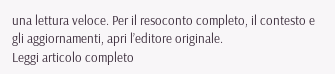una lettura veloce. Per il resoconto completo, il contesto e gli aggiornamenti, apri l’editore originale.
Leggi articolo completo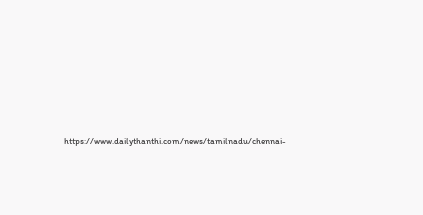https://www.dailythanthi.com/news/tamilnadu/chennai-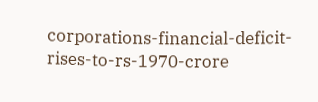corporations-financial-deficit-rises-to-rs-1970-crore